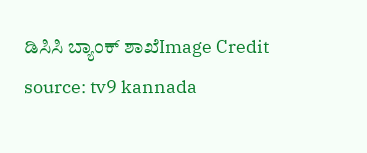ಡಿಸಿಸಿ ಬ್ಯಾಂಕ್ ಶಾಖೆImage Credit source: tv9 kannada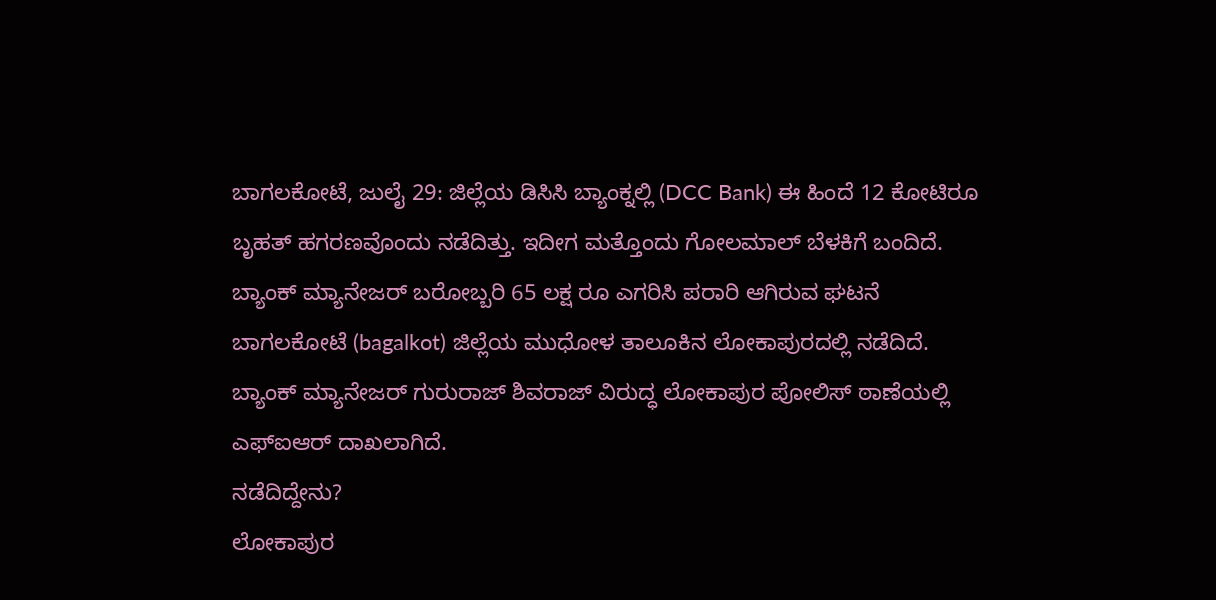ಬಾಗಲಕೋಟೆ, ಜುಲೈ 29: ಜಿಲ್ಲೆಯ ಡಿಸಿಸಿ ಬ್ಯಾಂಕ್ನಲ್ಲಿ (DCC Bank) ಈ ಹಿಂದೆ 12 ಕೋಟಿರೂ ಬೃಹತ್ ಹಗರಣವೊಂದು ನಡೆದಿತ್ತು. ಇದೀಗ ಮತ್ತೊಂದು ಗೋಲಮಾಲ್ ಬೆಳಕಿಗೆ ಬಂದಿದೆ. ಬ್ಯಾಂಕ್ ಮ್ಯಾನೇಜರ್ ಬರೋಬ್ಬರಿ 65 ಲಕ್ಷ ರೂ ಎಗರಿಸಿ ಪರಾರಿ ಆಗಿರುವ ಘಟನೆ ಬಾಗಲಕೋಟೆ (bagalkot) ಜಿಲ್ಲೆಯ ಮುಧೋಳ ತಾಲೂಕಿನ ಲೋಕಾಪುರದಲ್ಲಿ ನಡೆದಿದೆ. ಬ್ಯಾಂಕ್ ಮ್ಯಾನೇಜರ್ ಗುರುರಾಜ್ ಶಿವರಾಜ್ ವಿರುದ್ಧ ಲೋಕಾಪುರ ಪೋಲಿಸ್ ಠಾಣೆಯಲ್ಲಿ ಎಫ್ಐಆರ್ ದಾಖಲಾಗಿದೆ.
ನಡೆದಿದ್ದೇನು?
ಲೋಕಾಪುರ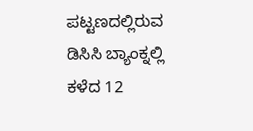ಪಟ್ಟಣದಲ್ಲಿರುವ ಡಿಸಿಸಿ ಬ್ಯಾಂಕ್ನಲ್ಲಿ ಕಳೆದ 12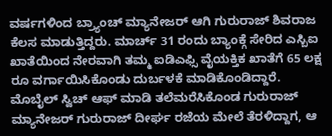ವರ್ಷಗಳಿಂದ ಬ್ರ್ಯಾಂಚ್ ಮ್ಯಾನೇಜರ್ ಆಗಿ ಗುರುರಾಜ್ ಶಿವರಾಜ ಕೆಲಸ ಮಾಡುತ್ತಿದ್ದರು. ಮಾರ್ಚ್ 31 ರಂದು ಬ್ಯಾಂಕ್ಗೆ ಸೇರಿದ ಎಸ್ಬಿಐ ಖಾತೆಯಿಂದ ನೇರವಾಗಿ ತಮ್ಮ ಐಡಿಎಫ್ಸಿ ವೈಯಕ್ತಿಕ ಖಾತೆಗೆ 65 ಲಕ್ಷ ರೂ ವರ್ಗಾಯಿಸಿಕೊಂಡು ದುರ್ಬಳಕೆ ಮಾಡಿಕೊಂಡಿದ್ದಾರೆ.
ಮೊಬೈಲ್ ಸ್ವಿಚ್ ಆಫ್ ಮಾಡಿ ತಲೆಮರೆಸಿಕೊಂಡ ಗುರುರಾಜ್
ಮ್ಯಾನೇಜರ್ ಗುರುರಾಜ್ ದೀರ್ಘ ರಜೆಯ ಮೇಲೆ ತೆರಳಿದ್ದಾಗ, ಆ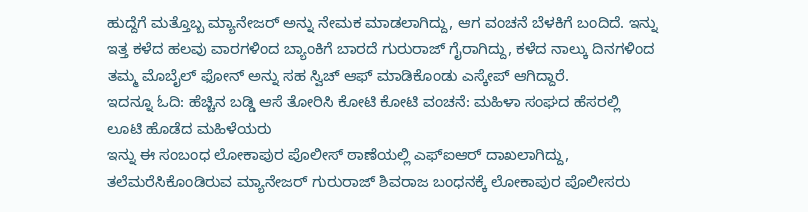ಹುದ್ದೆಗೆ ಮತ್ತೊಬ್ಬ ಮ್ಯಾನೇಜರ್ ಅನ್ನು ನೇಮಕ ಮಾಡಲಾಗಿದ್ದು, ಆಗ ವಂಚನೆ ಬೆಳಕಿಗೆ ಬಂದಿದೆ. ಇನ್ನು ಇತ್ತ ಕಳೆದ ಹಲವು ವಾರಗಳಿಂದ ಬ್ಯಾಂಕಿಗೆ ಬಾರದೆ ಗುರುರಾಜ್ ಗೈರಾಗಿದ್ದು, ಕಳೆದ ನಾಲ್ಕು ದಿನಗಳಿಂದ ತಮ್ಮ ಮೊಬೈಲ್ ಫೋನ್ ಅನ್ನು ಸಹ ಸ್ವಿಚ್ ಆಫ್ ಮಾಡಿಕೊಂಡು ಎಸ್ಕೇಪ್ ಆಗಿದ್ದಾರೆ.
ಇದನ್ನೂ ಓದಿ: ಹೆಚ್ಚಿನ ಬಡ್ಡಿ ಆಸೆ ತೋರಿಸಿ ಕೋಟಿ ಕೋಟಿ ವಂಚನೆ: ಮಹಿಳಾ ಸಂಘದ ಹೆಸರಲ್ಲಿ ಲೂಟಿ ಹೊಡೆದ ಮಹಿಳೆಯರು
ಇನ್ನು ಈ ಸಂಬಂಧ ಲೋಕಾಪುರ ಪೊಲೀಸ್ ಠಾಣೆಯಲ್ಲಿ ಎಫ್ಐಆರ್ ದಾಖಲಾಗಿದ್ದು, ತಲೆಮರೆಸಿಕೊಂಡಿರುವ ಮ್ಯಾನೇಜರ್ ಗುರುರಾಜ್ ಶಿವರಾಜ ಬಂಧನಕ್ಕೆ ಲೋಕಾಪುರ ಪೊಲೀಸರು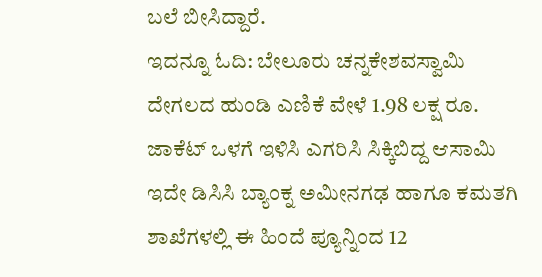ಬಲೆ ಬೀಸಿದ್ದಾರೆ.
ಇದನ್ನೂ ಓದಿ: ಬೇಲೂರು ಚನ್ನಕೇಶವಸ್ವಾಮಿ ದೇಗಲದ ಹುಂಡಿ ಎಣಿಕೆ ವೇಳೆ 1.98 ಲಕ್ಷ ರೂ. ಜಾಕೆಟ್ ಒಳಗೆ ಇಳಿಸಿ ಎಗರಿಸಿ ಸಿಕ್ಕಿಬಿದ್ದ ಆಸಾಮಿ
ಇದೇ ಡಿಸಿಸಿ ಬ್ಯಾಂಕ್ನ ಅಮೀನಗಢ ಹಾಗೂ ಕಮತಗಿ ಶಾಖೆಗಳಲ್ಲಿ ಈ ಹಿಂದೆ ಪ್ಯೂನ್ನಿಂದ 12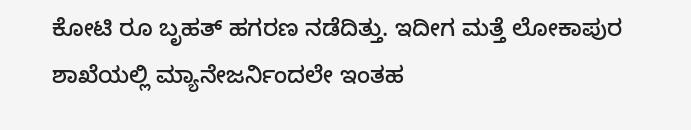ಕೋಟಿ ರೂ ಬೃಹತ್ ಹಗರಣ ನಡೆದಿತ್ತು. ಇದೀಗ ಮತ್ತೆ ಲೋಕಾಪುರ ಶಾಖೆಯಲ್ಲಿ ಮ್ಯಾನೇಜರ್ನಿಂದಲೇ ಇಂತಹ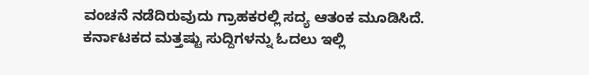ವಂಚನೆ ನಡೆದಿರುವುದು ಗ್ರಾಹಕರಲ್ಲಿ ಸದ್ಯ ಆತಂಕ ಮೂಡಿಸಿದೆ.
ಕರ್ನಾಟಕದ ಮತ್ತಷ್ಟು ಸುದ್ದಿಗಳನ್ನು ಓದಲು ಇಲ್ಲಿ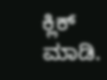ಕ್ಲಿಕ್ ಮಾಡಿ.